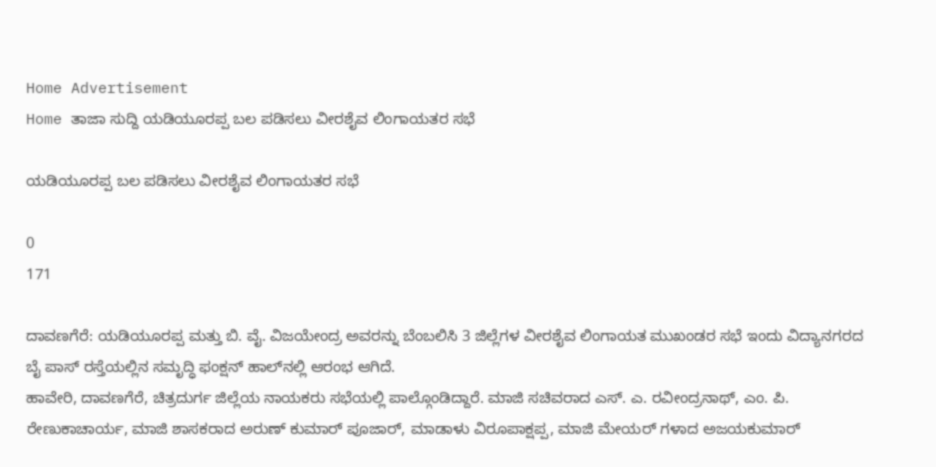Home Advertisement
Home ತಾಜಾ ಸುದ್ದಿ ಯಡಿಯೂರಪ್ಪ ಬಲ ಪಡಿಸಲು ವೀರಶೈವ ಲಿಂಗಾಯತರ ಸಭೆ

ಯಡಿಯೂರಪ್ಪ ಬಲ ಪಡಿಸಲು ವೀರಶೈವ ಲಿಂಗಾಯತರ ಸಭೆ

0
171

ದಾವಣಗೆರೆ: ಯಡಿಯೂರಪ್ಪ ಮತ್ತು ಬಿ. ವೈ. ವಿಜಯೇಂದ್ರ ಅವರನ್ನು ಬೆಂಬಲಿಸಿ 3 ಜಿಲ್ಲೆಗಳ ವೀರಶೈವ ಲಿಂಗಾಯತ ಮುಖಂಡರ ಸಭೆ ಇಂದು ವಿದ್ಯಾನಗರದ ಬೈ ಪಾಸ್ ರಸ್ತೆಯಲ್ಲಿನ ಸಮೃದ್ಧಿ ಫಂಕ್ಷನ್ ಹಾಲ್‌ನಲ್ಲಿ ಆರಂಭ ಆಗಿದೆ.
ಹಾವೇರಿ, ದಾವಣಗೆರೆ, ಚಿತ್ರದುರ್ಗ ಜಿಲ್ಲೆಯ ನಾಯಕರು ಸಭೆಯಲ್ಲಿ ಪಾಲ್ಗೊಂಡಿದ್ದಾರೆ. ಮಾಜಿ ಸಚಿವರಾದ ಎಸ್. ಎ. ರವೀಂದ್ರನಾಥ್, ಎಂ. ಪಿ. ರೇಣುಕಾಚಾರ್ಯ, ಮಾಜಿ ಶಾಸಕರಾದ ಅರುಣ್ ಕುಮಾರ್ ಪೂಜಾರ್, ಮಾಡಾಳು ವಿರೂಪಾಕ್ಷಪ್ಪ, ಮಾಜಿ ಮೇಯರ್ ಗಳಾದ ಅಜಯಕುಮಾರ್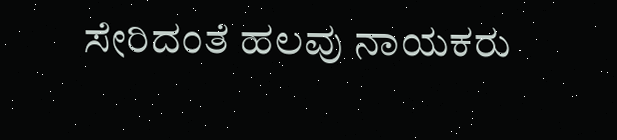ಸೇರಿದಂತೆ ಹಲವು ನಾಯಕರು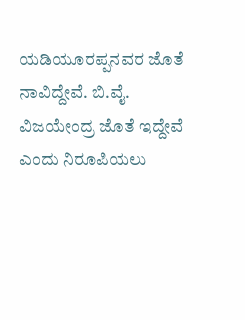ಯಡಿಯೂರಪ್ಪನವರ ಜೊತೆ ನಾವಿದ್ದೇವೆ. ಬಿ.ವೈ. ವಿಜಯೇಂದ್ರ ಜೊತೆ ಇದ್ದೇವೆ ಎಂದು ನಿರೂಪಿಯಲು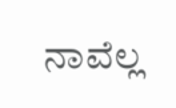ನಾವೆಲ್ಲ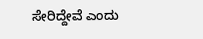ಸೇರಿದ್ದೇವೆ ಎಂದು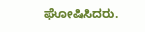ಘೋಷಿಸಿದರು.